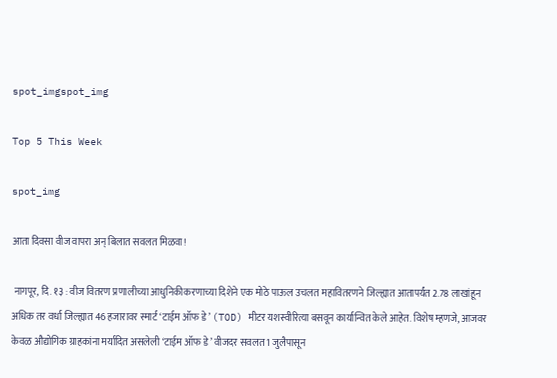spot_imgspot_img

Top 5 This Week

spot_img

आता दिवसा वीज वापरा अन् बिलात सवलत मिळवा!

 नागपूर, दि. १३ : वीज वितरण प्रणालीच्या आधुनिकीकरणाच्या दिशेने एक मोठे पाऊल उचलत महावितरणने जिल्ह्यात आतापर्यंत 2.78 लाखांहून अधिक तर वर्धा जिल्ह्यात 46 हजारावर स्मार्ट ‘टाईम ऑफ डे’ (TOD) मीटर यशस्वीरित्या बसवून कार्यान्वित केले आहेत. विशेष म्हणजे, आजवर केवळ औद्योगिक ग्राहकांना मर्यादित असलेली ‘टाईम ऑफ डे’ वीजदर सवलत 1 जुलैपासून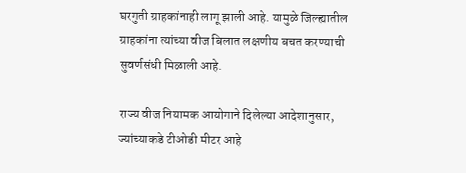घरगुती ग्राहकांनाही लागू झाली आहे. यामुळे जिल्ह्यातील ग्राहकांना त्यांच्या वीज बिलात लक्षणीय बचत करण्याची सुवर्णसंधी मिळाली आहे.

राज्य वीज नियामक आयोगाने दिलेल्या आदेशानुसार, ज्यांच्याकडे टीओडी मीटर आहे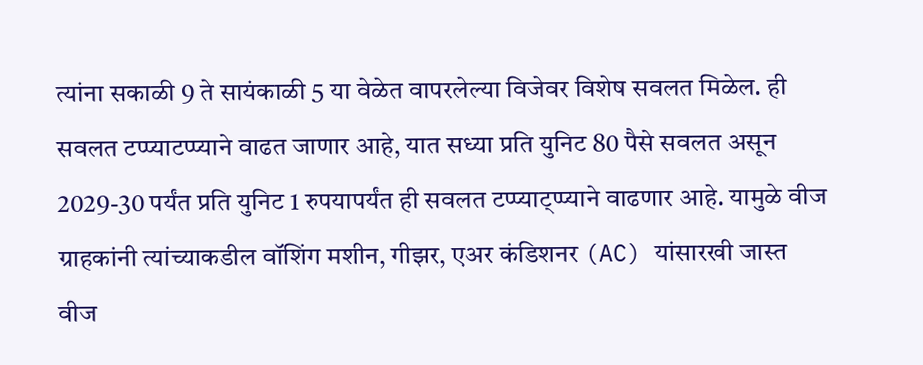त्यांना सकाळी 9 ते सायंकाळी 5 या वेळेत वापरलेल्या विजेवर विशेष सवलत मिळेल. ही सवलत टप्प्याटप्प्याने वाढत जाणार आहे, यात सध्या प्रति युनिट 80 पैसे सवलत असून 2029-30 पर्यंत प्रति युनिट 1 रुपयापर्यंत ही सवलत टप्प्याट्प्प्याने वाढणार आहे. यामुळे वीज ग्राहकांनी त्यांच्याकडील वॉशिंग मशीन, गीझर, एअर कंडिशनर (AC) यांसारखी जास्त वीज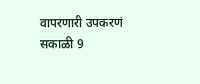वापरणारी उपकरणं सकाळी 9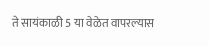ते सायंकाळी 5 या वेळेत वापरल्यास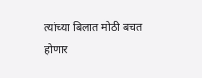त्यांच्या बिलात मोठी बचत होणार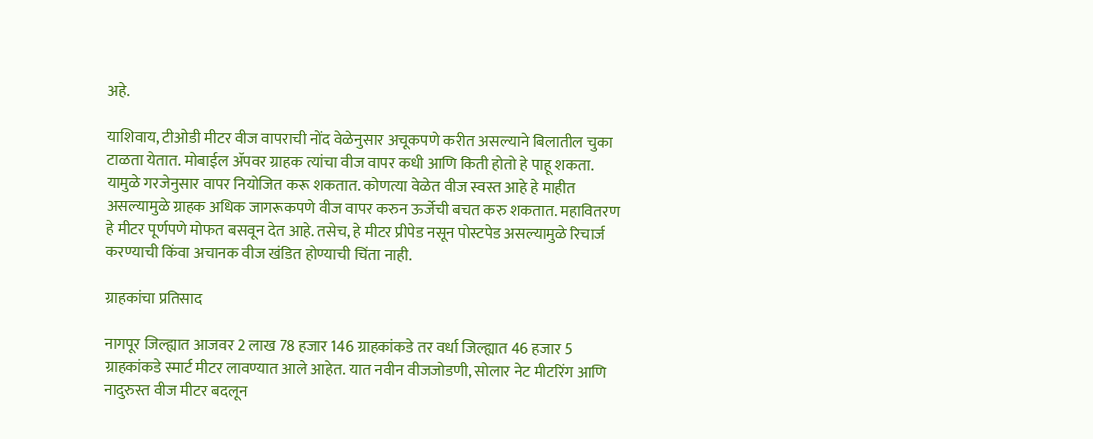अहे.

याशिवाय, टीओडी मीटर वीज वापराची नोंद वेळेनुसार अचूकपणे करीत असल्याने बिलातील चुका टाळता येतात. मोबाईल ॲपवर ग्राहक त्यांचा वीज वापर कधी आणि किती होतो हे पाहू शकता. यामुळे गरजेनुसार वापर नियोजित करू शकतात. कोणत्या वेळेत वीज स्वस्त आहे हे माहीत असल्यामुळे ग्राहक अधिक जागरूकपणे वीज वापर करुन ऊर्जेची बचत करु शकतात. महावितरण हे मीटर पूर्णपणे मोफत बसवून देत आहे. तसेच, हे मीटर प्रीपेड नसून पोस्टपेड असल्यामुळे रिचार्ज करण्याची किंवा अचानक वीज खंडित होण्याची चिंता नाही.

ग्राहकांचा प्रतिसाद

नागपूर जिल्ह्यात आजवर 2 लाख 78 हजार 146 ग्राहकांकडे तर वर्धा जिल्ह्यात 46 हजार 5 ग्राहकांकडे स्मार्ट मीटर लावण्यात आले आहेत. यात नवीन वीजजोडणी, सोलार नेट मीटरिंग आणि नादुरुस्त वीज मीटर बदलून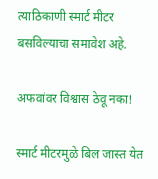त्याठिकाणी स्मार्ट मीटर बसविल्याचा समावेश अहे.

अफवांवर विश्वास ठेवू नका!

स्मार्ट मीटरमुळे बिल जास्त येत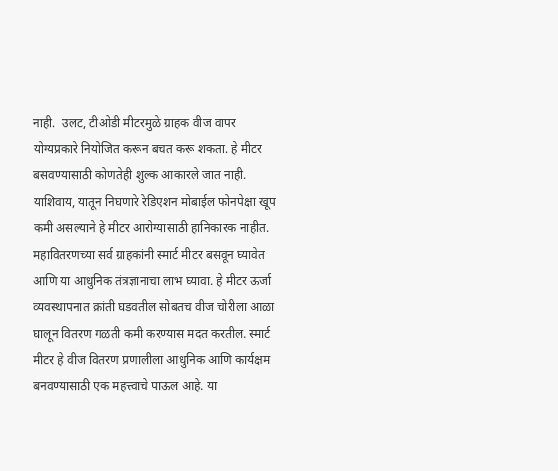नाही.  उलट, टीओडी मीटरमुळे ग्राहक वीज वापर योग्यप्रकारे नियोजित करून बचत करू शकता. हे मीटर बसवण्यासाठी कोणतेही शुल्क आकारले जात नाही. याशिवाय, यातून निघणारे रेडिएशन मोबाईल फोनपेक्षा खूप कमी असल्याने हे मीटर आरोग्यासाठी हानिकारक नाहीत. महावितरणच्या सर्व ग्राहकांनी स्मार्ट मीटर बसवून घ्यावेत आणि या आधुनिक तंत्रज्ञानाचा लाभ घ्यावा. हे मीटर ऊर्जा व्यवस्थापनात क्रांती घडवतील सोबतच वीज चोरीला आळा घालून वितरण गळती कमी करण्यास मदत करतील. स्मार्ट मीटर हे वीज वितरण प्रणालीला आधुनिक आणि कार्यक्षम बनवण्यासाठी एक महत्त्वाचे पाऊल आहे. या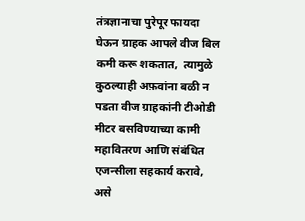तंत्रज्ञानाचा पुरेपूर फायदा घेऊन ग्राहक आपले वीज बिल कमी करू शकतात,  त्यामुळे कुठल्याही अफ़वांना बळी न पडता वीज ग्राहकांनी टीओडी मीटर बसविण्याच्या कामी महावितरण आणि संबंधित एजन्सीला सहकार्य करावे, असे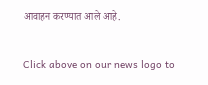आवाहन करण्यात आले आहे.


Click above on our news logo to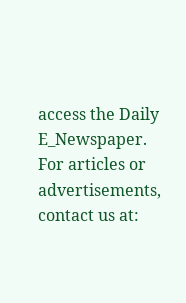access the Daily E_Newspaper.
For articles or advertisements, contact us at: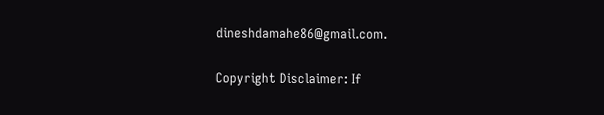dineshdamahe86@gmail.com.

Copyright Disclaimer: If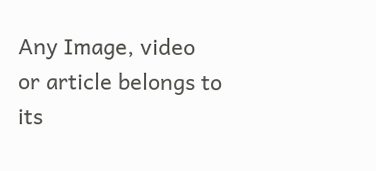Any Image, video or article belongs to its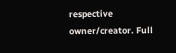respective owner/creator. Full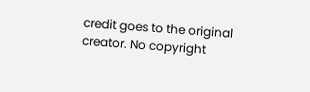credit goes to the original creator. No copyright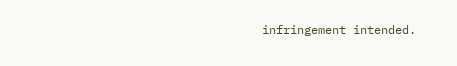infringement intended.